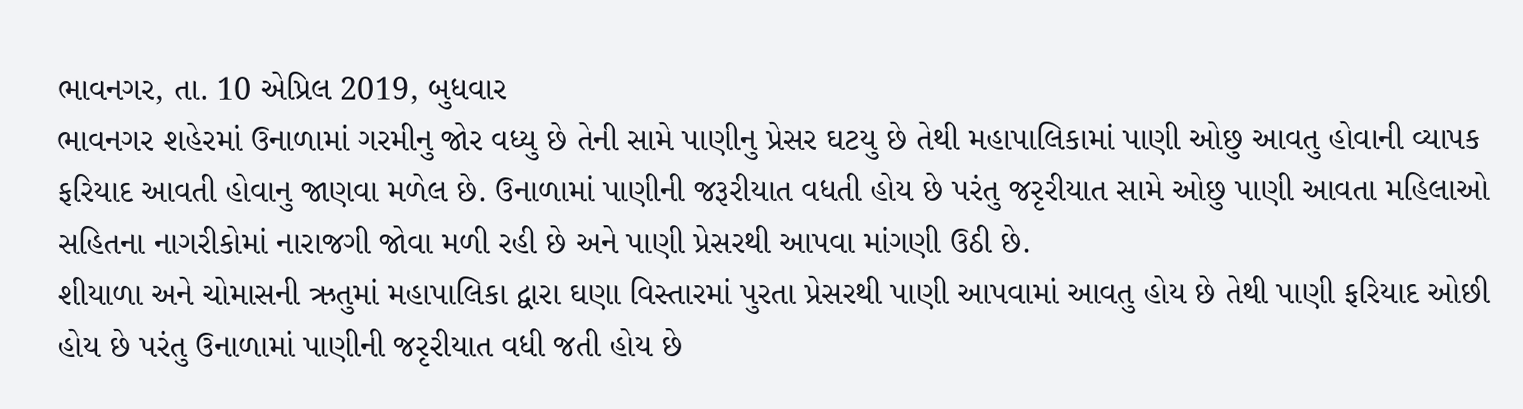ભાવનગર, તા. 10 એપ્રિલ 2019, બુધવાર
ભાવનગર શહેરમાં ઉનાળામાં ગરમીનુ જોર વધ્યુ છે તેની સામે પાણીનુ પ્રેસર ઘટયુ છે તેથી મહાપાલિકામાં પાણી ઓછુ આવતુ હોવાની વ્યાપક ફરિયાદ આવતી હોવાનુ જાણવા મળેલ છે. ઉનાળામાં પાણીની જરૂરીયાત વધતી હોય છે પરંતુ જરૃરીયાત સામે ઓછુ પાણી આવતા મહિલાઓ સહિતના નાગરીકોમાં નારાજગી જોવા મળી રહી છે અને પાણી પ્રેસરથી આપવા માંગણી ઉઠી છે.
શીયાળા અને ચોમાસની ઋતુમાં મહાપાલિકા દ્વારા ઘણા વિસ્તારમાં પુરતા પ્રેસરથી પાણી આપવામાં આવતુ હોય છે તેથી પાણી ફરિયાદ ઓછી હોય છે પરંતુ ઉનાળામાં પાણીની જરૃરીયાત વધી જતી હોય છે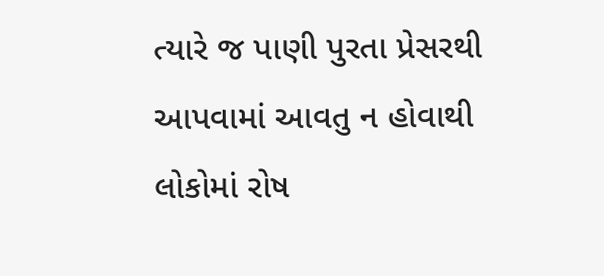ત્યારે જ પાણી પુરતા પ્રેસરથી આપવામાં આવતુ ન હોવાથી લોકોમાં રોષ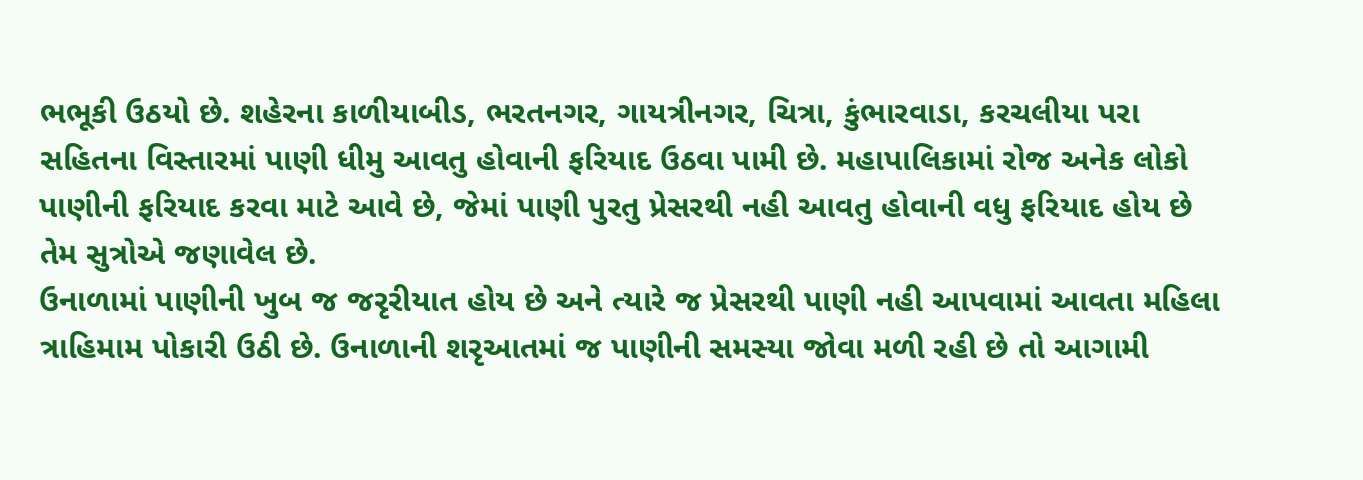ભભૂકી ઉઠયો છે. શહેરના કાળીયાબીડ, ભરતનગર, ગાયત્રીનગર, ચિત્રા, કુંભારવાડા, કરચલીયા પરા સહિતના વિસ્તારમાં પાણી ધીમુ આવતુ હોવાની ફરિયાદ ઉઠવા પામી છે. મહાપાલિકામાં રોજ અનેક લોકો પાણીની ફરિયાદ કરવા માટે આવે છે, જેમાં પાણી પુરતુ પ્રેસરથી નહી આવતુ હોવાની વધુ ફરિયાદ હોય છે તેમ સુત્રોએ જણાવેલ છે.
ઉનાળામાં પાણીની ખુબ જ જરૃરીયાત હોય છે અને ત્યારે જ પ્રેસરથી પાણી નહી આપવામાં આવતા મહિલા ત્રાહિમામ પોકારી ઉઠી છે. ઉનાળાની શરૃઆતમાં જ પાણીની સમસ્યા જોવા મળી રહી છે તો આગામી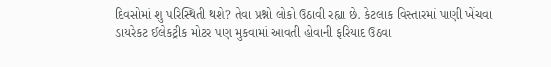દિવસોમાં શુ પરિસ્થિતી થશે? તેવા પ્રશ્નો લોકો ઉઠાવી રહ્યા છે. કેટલાક વિસ્તારમાં પાણી ખેંચવા ડાયરેકટ ઈલેકટ્રીક મોટર પણ મુકવામાં આવતી હોવાની ફરિયાદ ઉઠવા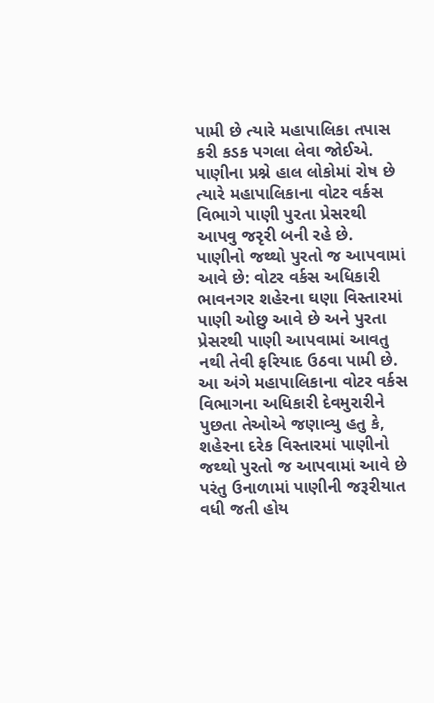પામી છે ત્યારે મહાપાલિકા તપાસ કરી કડક પગલા લેવા જોઈએ. પાણીના પ્રશ્ને હાલ લોકોમાં રોષ છે ત્યારે મહાપાલિકાના વોટર વર્કસ વિભાગે પાણી પુરતા પ્રેસરથી આપવુ જરૃરી બની રહે છે.
પાણીનો જથ્થો પુરતો જ આપવામાં આવે છે: વોટર વર્કસ અધિકારી
ભાવનગર શહેરના ઘણા વિસ્તારમાં પાણી ઓછુ આવે છે અને પુરતા પ્રેસરથી પાણી આપવામાં આવતુ નથી તેવી ફરિયાદ ઉઠવા પામી છે. આ અંગે મહાપાલિકાના વોટર વર્કસ વિભાગના અધિકારી દેવમુરારીને પુછતા તેઓએ જણાવ્યુ હતુ કે, શહેરના દરેક વિસ્તારમાં પાણીનો જથ્થો પુરતો જ આપવામાં આવે છે પરંતુ ઉનાળામાં પાણીની જરૂરીયાત વધી જતી હોય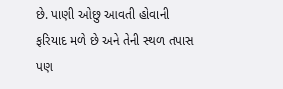છે. પાણી ઓછુ આવતી હોવાની ફરિયાદ મળે છે અને તેની સ્થળ તપાસ પણ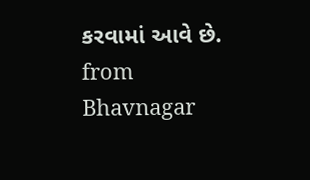કરવામાં આવે છે.
from Bhavnagar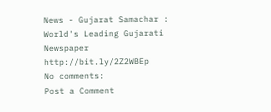News - Gujarat Samachar : World's Leading Gujarati Newspaper http://bit.ly/2Z2WBEp
No comments:
Post a Comment